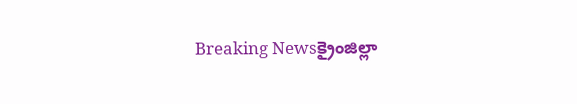Breaking Newsక్రైంజిల్లా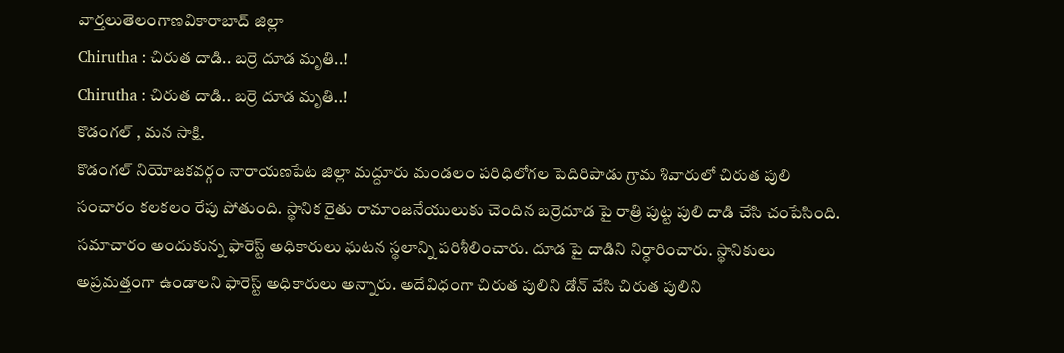వార్తలుతెలంగాణవికారాబాద్ జిల్లా
Chirutha : చిరుత దాడి.. బర్రె దూడ మృతి..!
Chirutha : చిరుత దాడి.. బర్రె దూడ మృతి..!
కొడంగల్ , మన సాక్షి.
కొడంగల్ నియోజకవర్గం నారాయణపేట జిల్లా మద్దూరు మండలం పరిధిలోగల పెదిరిపాడు గ్రామ శివారులో చిరుత పులి సంచారం కలకలం రేపు పోతుంది. స్థానిక రైతు రామాంజనేయులుకు చెందిన బర్రెదూడ పై రాత్రి పుట్ట పులి దాడి చేసి చంపేసింది.
సమాచారం అందుకున్న ఫారెస్ట్ అధికారులు ఘటన స్థలాన్ని పరిశీలించారు. దూడ పై దాడిని నిర్ధారించారు. స్థానికులు అప్రమత్తంగా ఉండాలని ఫారెస్ట్ అధికారులు అన్నారు. అదేవిధంగా చిరుత పులిని డోన్ వేసి చిరుత పులిని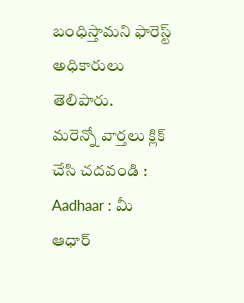బంధిస్తామని ఫారెస్ట్ అధికారులు తెలిపారు.
మరెన్నో వార్తలు క్లిక్ చేసి చదవండి :
Aadhaar : మీ ఆధార్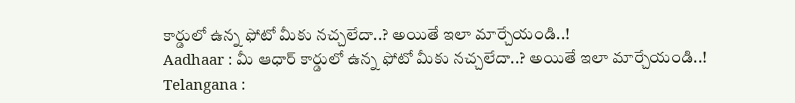కార్డులో ఉన్న ఫోటో మీకు నచ్చలేదా..? అయితే ఇలా మార్చేయండి..!
Aadhaar : మీ ఆధార్ కార్డులో ఉన్న ఫోటో మీకు నచ్చలేదా..? అయితే ఇలా మార్చేయండి..!
Telangana :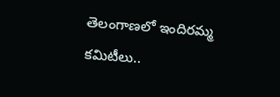తెలంగాణలో ఇందిరమ్మ కమిటీలు..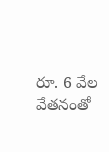రూ. 6 వేల వేతనంతో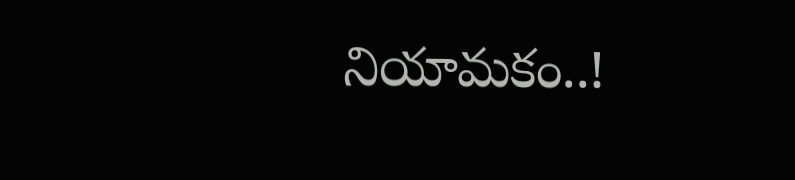నియామకం..!